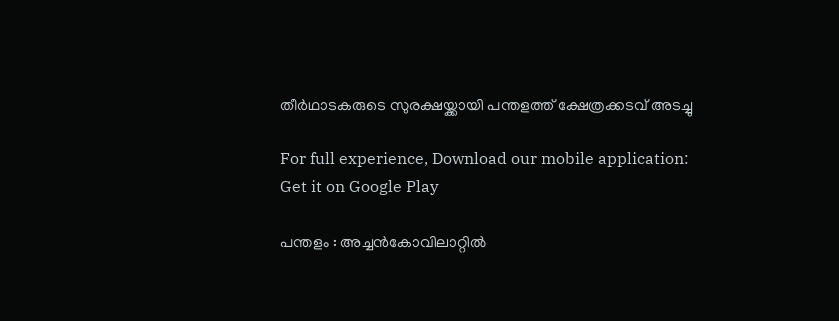തീർഥാടകരുടെ സുരക്ഷയ്ക്കായി പന്തളത്ത് ക്ഷേത്രക്കടവ് അടച്ചു

For full experience, Download our mobile application:
Get it on Google Play

പന്തളം : അച്ചൻകോവിലാറ്റിൽ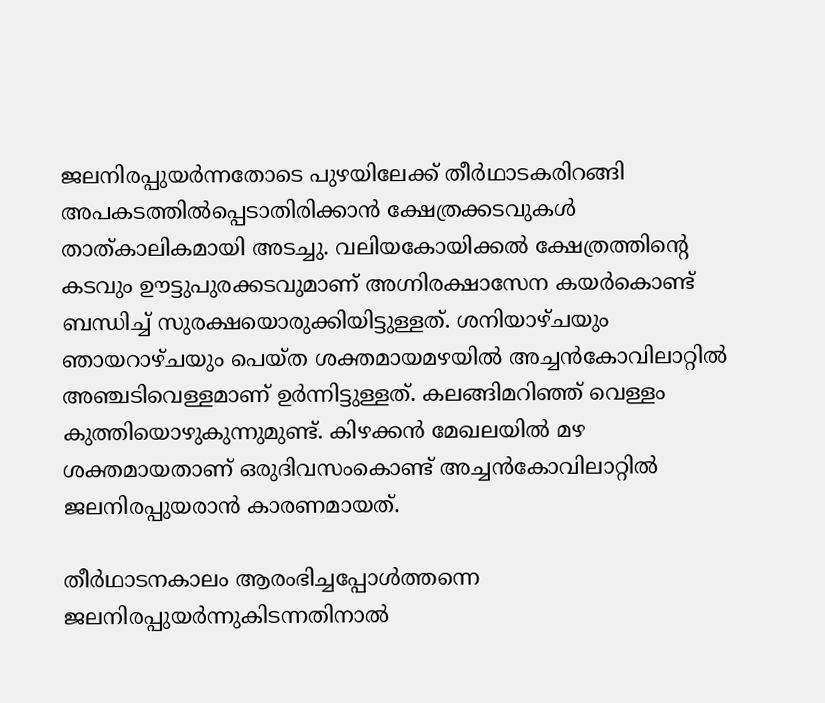ജലനിരപ്പുയർന്നതോടെ പുഴയിലേക്ക് തീർഥാടകരിറങ്ങി അപകടത്തിൽപ്പെടാതിരിക്കാൻ ക്ഷേത്രക്കടവുകൾ താത്കാലികമായി അടച്ചു. വലിയകോയിക്കൽ ക്ഷേത്രത്തിന്റെ കടവും ഊട്ടുപുരക്കടവുമാണ് അഗ്നിരക്ഷാസേന കയർകൊണ്ട് ബന്ധിച്ച് സുരക്ഷയൊരുക്കിയിട്ടുള്ളത്. ശനിയാഴ്ചയും ഞായറാഴ്ചയും പെയ്ത ശക്തമായമഴയിൽ അച്ചൻകോവിലാറ്റിൽ അഞ്ചടിവെള്ളമാണ് ഉർന്നിട്ടുള്ളത്. കലങ്ങിമറിഞ്ഞ് വെള്ളം കുത്തിയൊഴുകുന്നുമുണ്ട്. കിഴക്കൻ മേഖലയിൽ മഴ ശക്തമായതാണ് ഒരുദിവസംകൊണ്ട് അച്ചൻകോവിലാറ്റിൽ ജലനിരപ്പുയരാൻ കാരണമായത്.

തീർഥാടനകാലം ആരംഭിച്ചപ്പോൾത്തന്നെ ജലനിരപ്പുയർന്നുകിടന്നതിനാൽ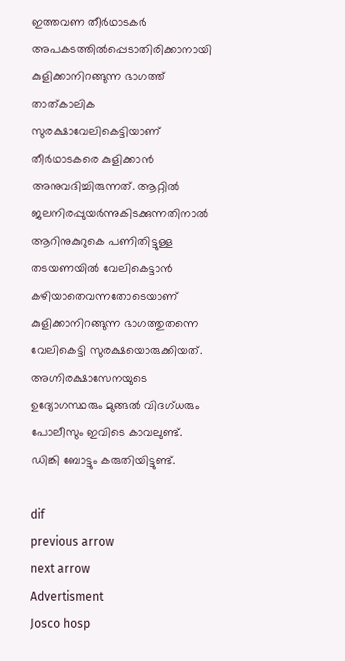ഇത്തവണ തീർഥാടകർ അപകടത്തിൽപ്പെടാതിരിക്കാനായി കുളിക്കാനിറങ്ങുന്ന ഭാഗത്ത് താത്കാലിക സുരക്ഷാവേലികെട്ടിയാണ് തീർഥാടകരെ കുളിക്കാൻ അനുവദിച്ചിരുന്നത്. ആറ്റിൽ ജലനിരപ്പുയർന്നുകിടക്കുന്നതിനാൽ ആറിനുകുറുകെ പണിതിട്ടുള്ള തടയണയിൽ വേലികെട്ടാൻ കഴിയാതെവന്നതോടെയാണ് കുളിക്കാനിറങ്ങുന്ന ഭാഗത്തുതന്നെ വേലികെട്ടി സുരക്ഷയൊരുക്കിയത്. അഗ്നിരക്ഷാസേനയുടെ ഉദ്യോഗസ്ഥരും മുങ്ങൽ വിദഗ്ധരും പോലീസും ഇവിടെ കാവലുണ്ട്. ഡിങ്കി ബോട്ടും കരുതിയിട്ടുണ്ട്.

dif
previous arrow
next arrow
Advertisment
Josco hosp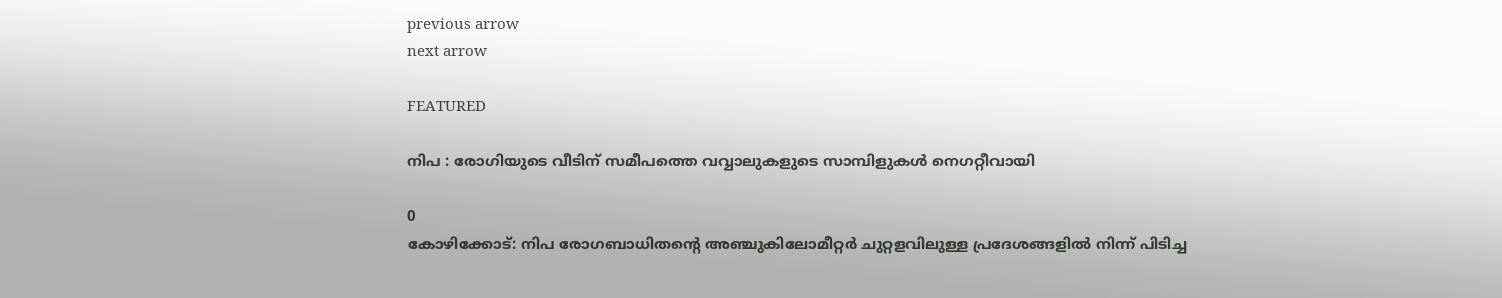previous arrow
next arrow

FEATURED

നിപ : രോഗിയുടെ വീടിന് സമീപത്തെ വവ്വാലുകളുടെ സാമ്പിളുകൾ നെഗറ്റീവായി

0
കോഴിക്കോട്: നിപ രോഗബാധിതന്റെ അഞ്ചുകിലോമീറ്റര്‍ ചുറ്റളവിലുള്ള പ്രദേശങ്ങളില്‍ നിന്ന് പിടിച്ച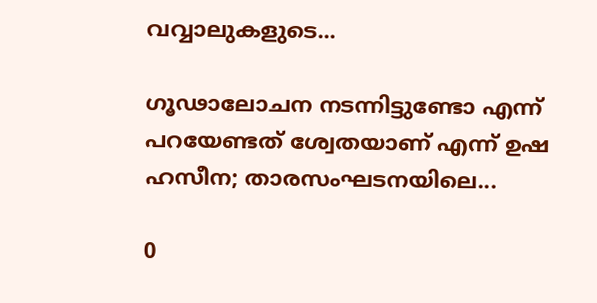വവ്വാലുകളുടെ...

ഗൂഢാലോചന നടന്നിട്ടുണ്ടോ എന്ന് പറയേണ്ടത് ശ്വേതയാണ് എന്ന് ഉഷ ഹസീന; താരസംഘടനയിലെ...

0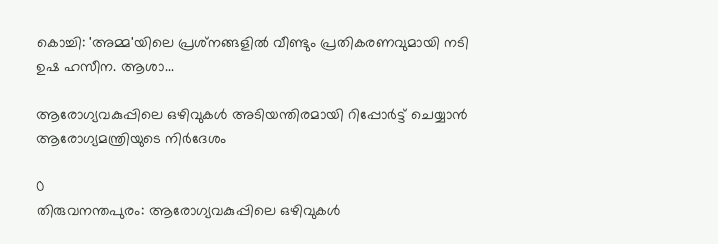കൊച്ചി: 'അമ്മ'യിലെ പ്രശ്‌നങ്ങളില്‍ വീണ്ടും പ്രതികരണവുമായി നടി ഉഷ ഹസീന. ആശാ...

ആരോഗ്യവകുപ്പിലെ ഒഴിവുകൾ അടിയന്തിരമായി റിപ്പോർട്ട് ചെയ്യാൻ ആരോഗ്യമന്ത്രിയുടെ നിർദേശം

0
തിരുവനന്തപുരം: ആരോഗ്യവകുപ്പിലെ ഒഴിവുകൾ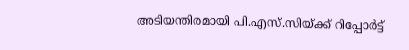അടിയന്തിരമായി പി.എസ്.സിയ്ക്ക് റിപ്പോർട്ട്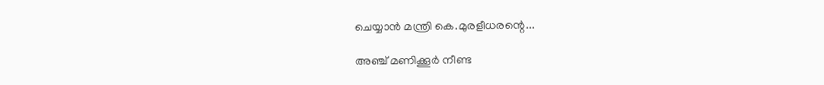ചെയ്യാൻ മന്ത്രി കെ.മുരളീധരന്റെ...

അഞ്ച് മണിക്കൂര്‍ നീണ്ട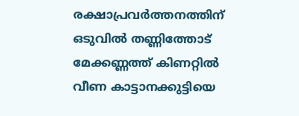രക്ഷാപ്രവര്‍ത്തനത്തിന് ഒടുവില്‍ തണ്ണിത്തോട് മേക്കണ്ണത്ത് കിണറ്റില്‍ വീണ കാട്ടാനക്കുട്ടിയെ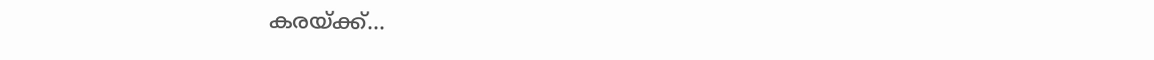കരയ്ക്ക്...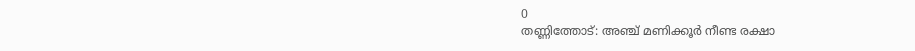0
തണ്ണിത്തോട്: അഞ്ച് മണിക്കൂര്‍ നീണ്ട രക്ഷാ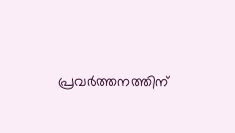പ്രവര്‍ത്തനത്തിന്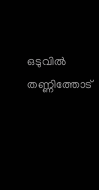ഒടുവില്‍ തണ്ണിത്തോട്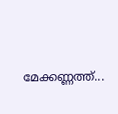മേക്കണ്ണത്ത്...